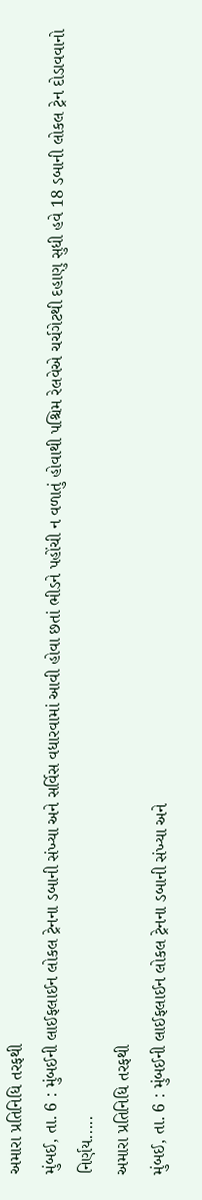અમારા પ્રતિનિધિ તરફથી
મુંબઈ, તા. 6 : મુંબઈની લાઈફલાઈન લોકલ ટ્રેનના ડબાની સંખ્યા અને સર્વિસ વધારવામાં આવી હોવા છતાં ભીડને પહોંચી ન વળાતું હોવાથી પશ્ચિમ રેલવેએ ચર્ચગેટથી દહાણુ સુધી હવે 18 ડબાની લોકલ ટ્રેન દોડાવવાનો નિર્ણય.....
અમારા પ્રતિનિધિ તરફથી
મુંબઈ, તા. 6 : મુંબઈની લાઈફલાઈન લોકલ ટ્રેનના ડબાની સંખ્યા અને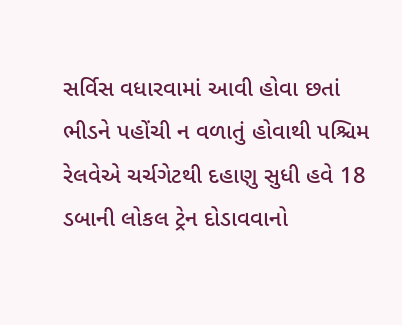સર્વિસ વધારવામાં આવી હોવા છતાં ભીડને પહોંચી ન વળાતું હોવાથી પશ્ચિમ રેલવેએ ચર્ચગેટથી દહાણુ સુધી હવે 18 ડબાની લોકલ ટ્રેન દોડાવવાનો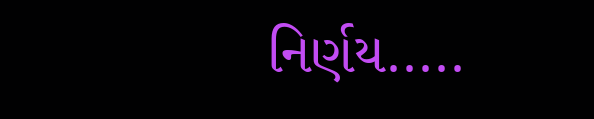નિર્ણય.....